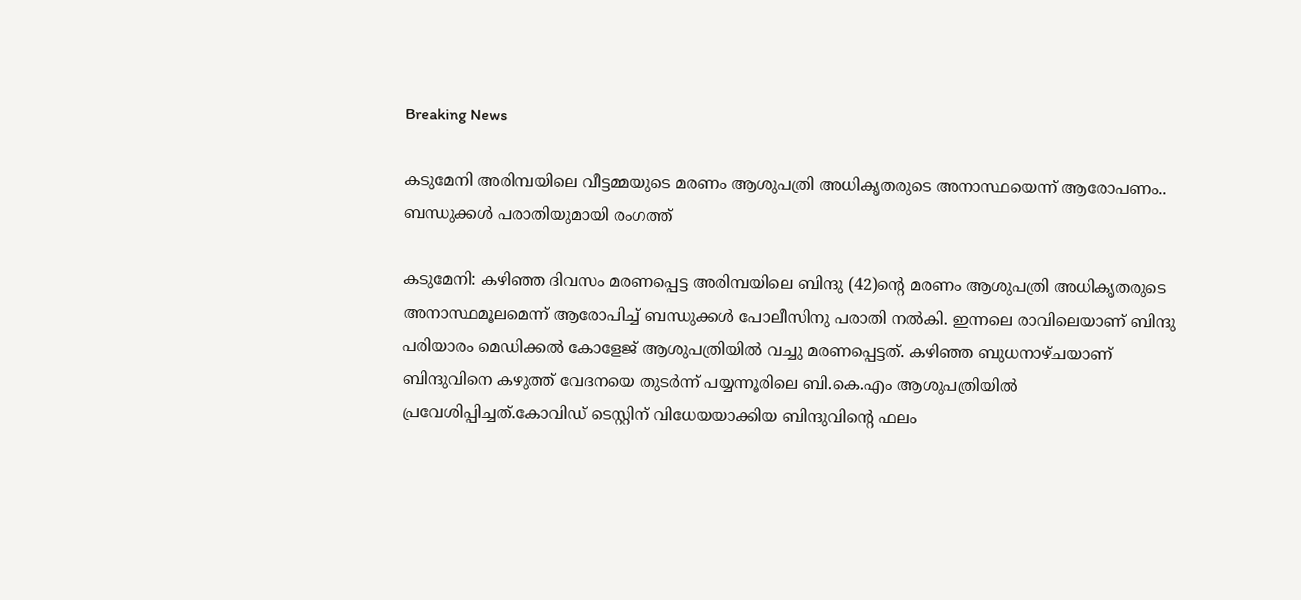Breaking News

കടുമേനി അരിമ്പയിലെ വീട്ടമ്മയുടെ മരണം ആശുപത്രി അധികൃതരുടെ അനാസ്ഥയെന്ന് ആരോപണം.. ബന്ധുക്കൾ പരാതിയുമായി രംഗത്ത്

കടുമേനി: കഴിഞ്ഞ ദിവസം മരണപ്പെട്ട അരിമ്പയിലെ ബിന്ദു (42)ന്റെ മരണം ആശുപത്രി അധികൃതരുടെ അനാസ്ഥമൂലമെന്ന് ആരോപിച്ച് ബന്ധുക്കൾ പോലീസിനു പരാതി നൽകി. ഇന്നലെ രാവിലെയാണ് ബിന്ദു പരിയാരം മെഡിക്കൽ കോളേജ് ആശുപത്രിയിൽ വച്ചു മരണപ്പെട്ടത്. കഴിഞ്ഞ ബുധനാഴ്ചയാണ് ബിന്ദുവിനെ കഴുത്ത് വേദനയെ തുടർന്ന് പയ്യന്നൂരിലെ ബി.കെ.എം ആശുപത്രിയിൽ പ്രവേശിപ്പിച്ചത്.കോവിഡ് ടെസ്റ്റിന് വിധേയയാക്കിയ ബിന്ദുവിന്റെ ഫലം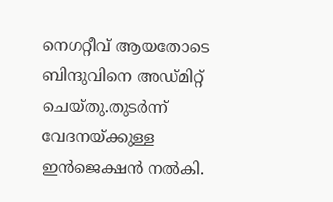നെഗറ്റീവ് ആയതോടെ ബിന്ദുവിനെ അഡ്മിറ്റ്‌ ചെയ്തു.തുടർന്ന് വേദനയ്ക്കുള്ള ഇൻജെക്ഷൻ നൽകി.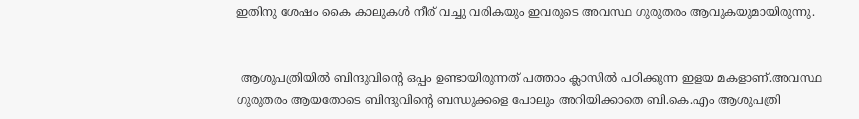ഇതിനു ശേഷം കൈ കാലുകൾ നീര് വച്ചു വരികയും ഇവരുടെ അവസ്ഥ ഗുരുതരം ആവുകയുമായിരുന്നു.


 ആശുപത്രിയിൽ ബിന്ദുവിന്റെ ഒപ്പം ഉണ്ടായിരുന്നത് പത്താം ക്ലാസിൽ പഠിക്കുന്ന ഇളയ മകളാണ്.അവസ്ഥ ഗുരുതരം ആയതോടെ ബിന്ദുവിന്റെ ബന്ധുക്കളെ പോലും അറിയിക്കാതെ ബി.കെ.എം ആശുപത്രി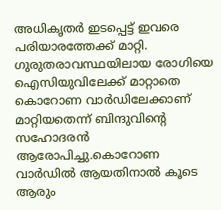അധികൃതർ ഇടപ്പെട്ട് ഇവരെ പരിയാരത്തേക്ക് മാറ്റി. ഗുരുതരാവസ്ഥയിലായ രോഗിയെ ഐസിയുവിലേക്ക് മാറ്റാതെ കൊറോണ വാർഡിലേക്കാണ് മാറ്റിയതെന്ന് ബിന്ദുവിന്റെ സഹോദരൻ ആരോപിച്ചു.കൊറോണ വാർഡിൽ ആയതിനാൽ കൂടെ ആരും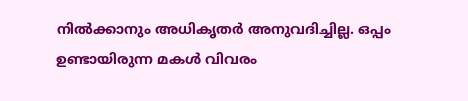നിൽക്കാനും അധികൃതർ അനുവദിച്ചില്ല. ഒപ്പം ഉണ്ടായിരുന്ന മകൾ വിവരം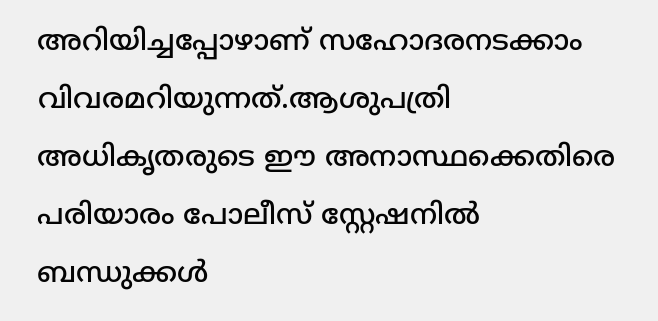അറിയിച്ചപ്പോഴാണ് സഹോദരനടക്കാം വിവരമറിയുന്നത്.ആശുപത്രി അധികൃതരുടെ ഈ അനാസ്ഥക്കെതിരെ പരിയാരം പോലീസ് സ്റ്റേഷനിൽ ബന്ധുക്കൾ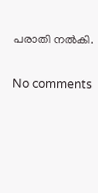പരാതി നൽകി.

No comments